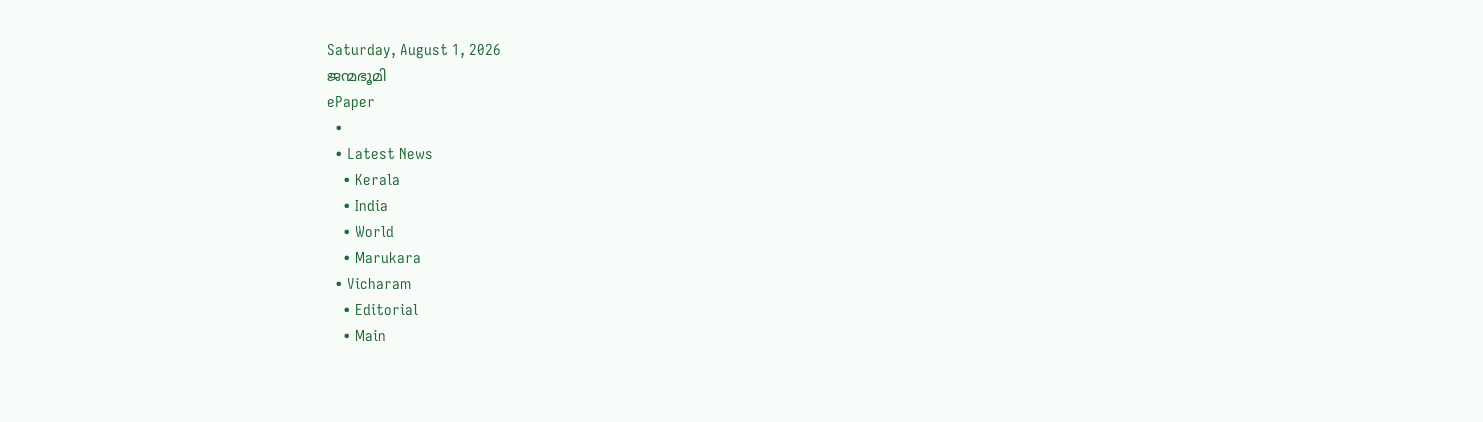Saturday, August 1, 2026
ജന്മഭൂമി
ePaper
  •
  • Latest News
    • Kerala
    • India
    • World
    • Marukara
  • Vicharam
    • Editorial
    • Main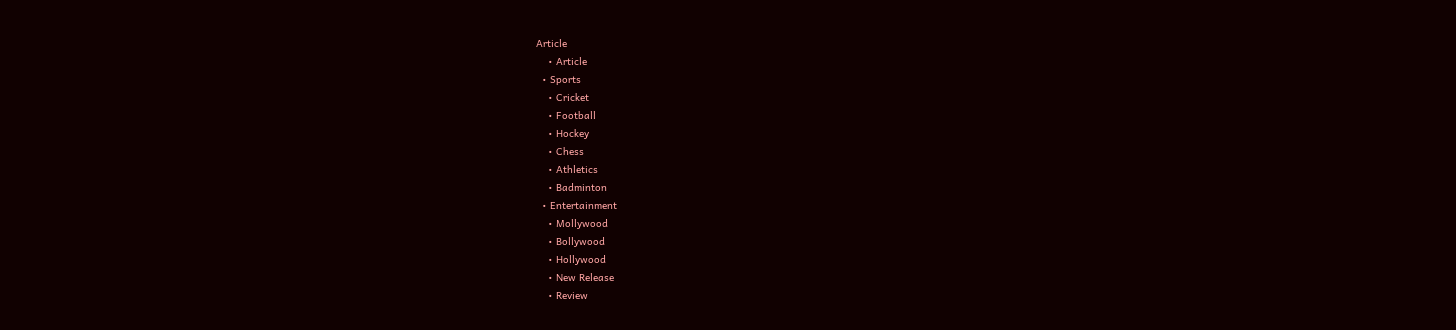Article
    • Article
  • Sports
    • Cricket
    • Football
    • Hockey
    • Chess
    • Athletics
    • Badminton
  • Entertainment
    • Mollywood
    • Bollywood
    • Hollywood
    • New Release
    • Review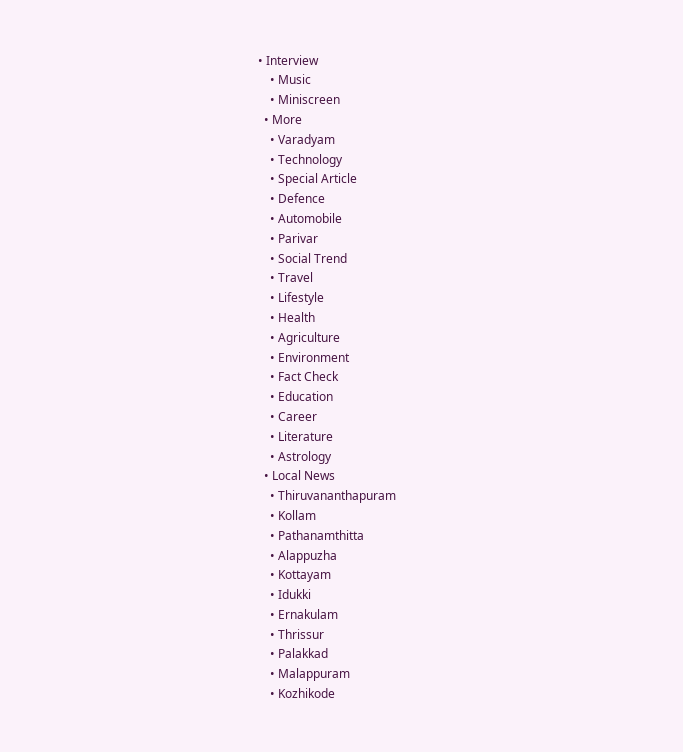• Interview
    • Music
    • Miniscreen
  • More
    • Varadyam
    • Technology
    • Special Article
    • Defence
    • Automobile
    • Parivar
    • Social Trend
    • Travel
    • Lifestyle
    • Health
    • Agriculture
    • Environment
    • Fact Check
    • Education
    • Career
    • Literature
    • Astrology
  • Local News
    • Thiruvananthapuram
    • Kollam
    • Pathanamthitta
    • Alappuzha
    • Kottayam
    • Idukki
    • Ernakulam
    • Thrissur
    • Palakkad
    • Malappuram
    • Kozhikode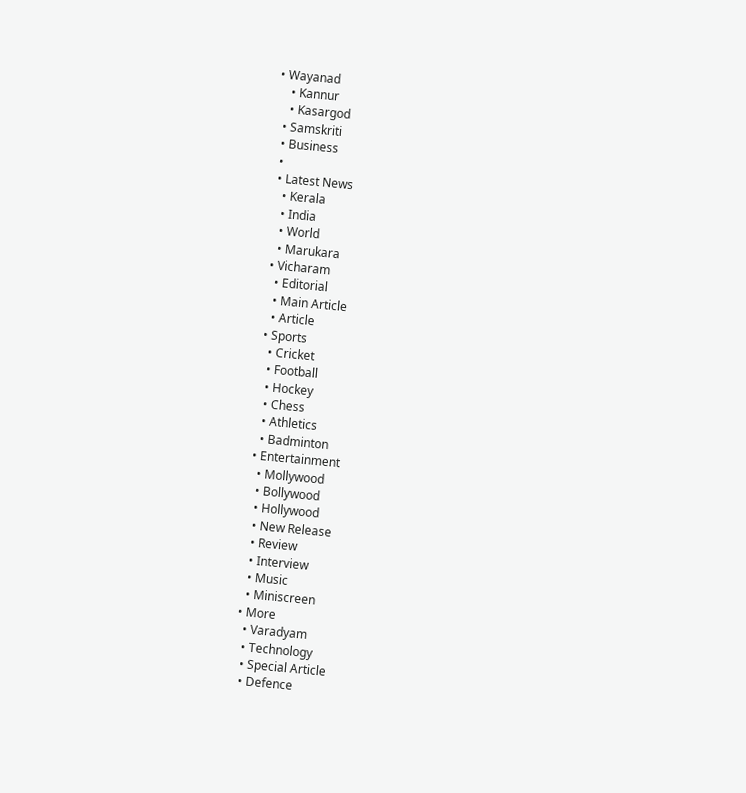• Wayanad
    • Kannur
    • Kasargod
  • Samskriti
  • Business
  •
  • Latest News
    • Kerala
    • India
    • World
    • Marukara
  • Vicharam
    • Editorial
    • Main Article
    • Article
  • Sports
    • Cricket
    • Football
    • Hockey
    • Chess
    • Athletics
    • Badminton
  • Entertainment
    • Mollywood
    • Bollywood
    • Hollywood
    • New Release
    • Review
    • Interview
    • Music
    • Miniscreen
  • More
    • Varadyam
    • Technology
    • Special Article
    • Defence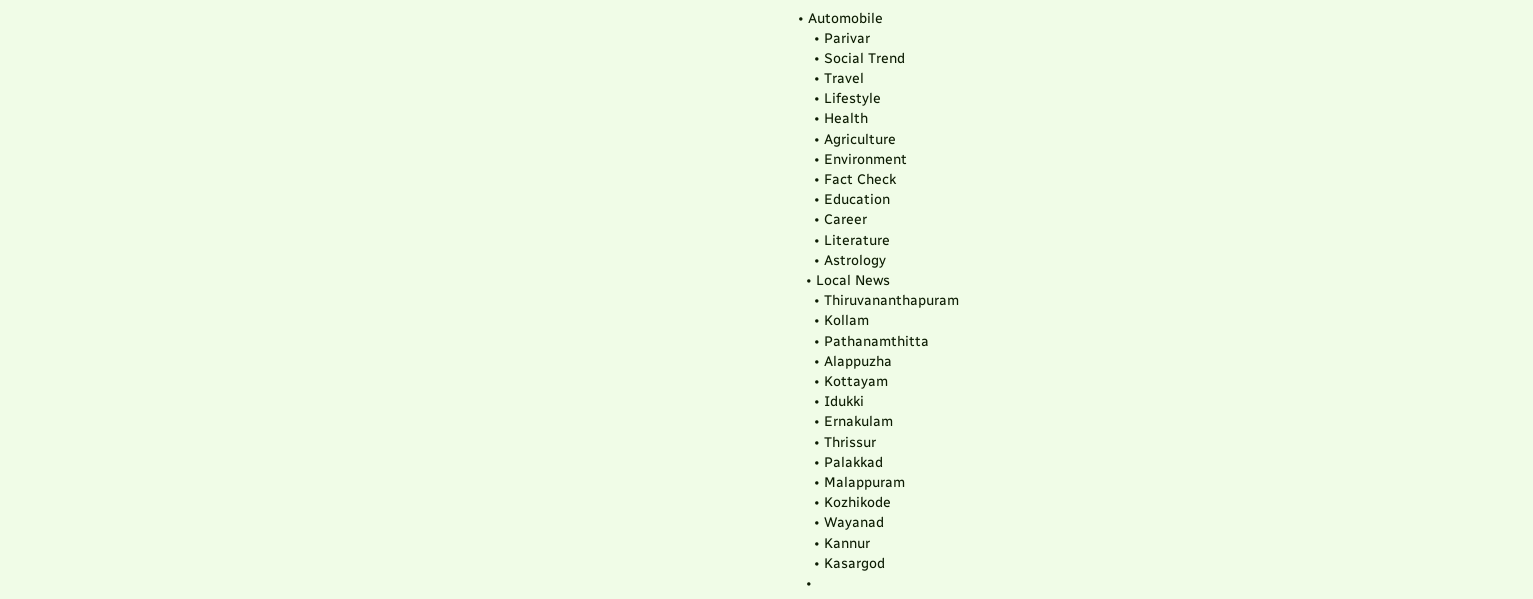• Automobile
    • Parivar
    • Social Trend
    • Travel
    • Lifestyle
    • Health
    • Agriculture
    • Environment
    • Fact Check
    • Education
    • Career
    • Literature
    • Astrology
  • Local News
    • Thiruvananthapuram
    • Kollam
    • Pathanamthitta
    • Alappuzha
    • Kottayam
    • Idukki
    • Ernakulam
    • Thrissur
    • Palakkad
    • Malappuram
    • Kozhikode
    • Wayanad
    • Kannur
    • Kasargod
  •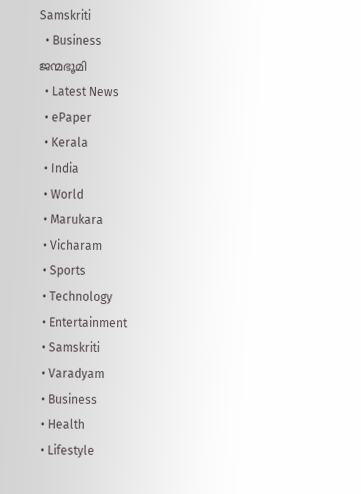Samskriti
  • Business
ജന്മഭൂമി
  • Latest News
  • ePaper
  • Kerala
  • India
  • World
  • Marukara
  • Vicharam
  • Sports
  • Technology
  • Entertainment
  • Samskriti
  • Varadyam
  • Business
  • Health
  • Lifestyle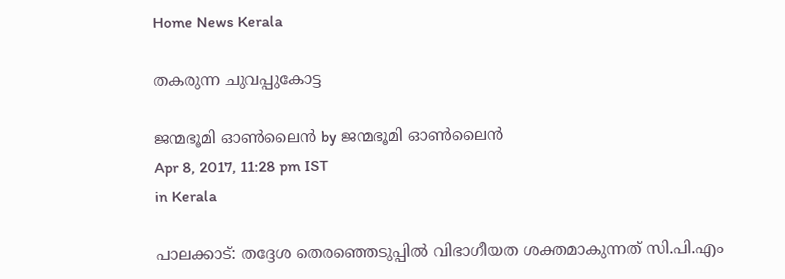Home News Kerala

തകരുന്ന ചുവപ്പുകോട്ട

ജന്മഭൂമി ഓണ്‍ലൈന്‍ by ജന്മഭൂമി ഓണ്‍ലൈന്‍
Apr 8, 2017, 11:28 pm IST
in Kerala

പാലക്കാട്: തദ്ദേശ തെരഞ്ഞെടുപ്പില്‍ വിഭാഗീയത ശക്തമാകുന്നത് സി.പി.എം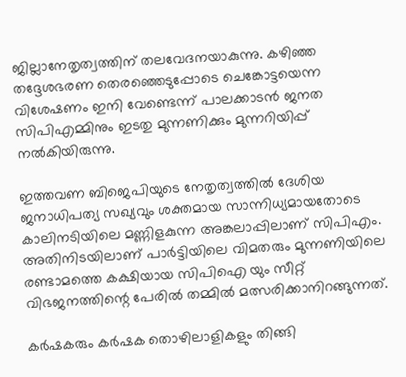ജില്ലാനേതൃത്വത്തിന് തലവേദനയാകുന്നു. കഴിഞ്ഞ തദ്ദേശഭരണ തെരഞ്ഞെടുപ്പോടെ ചെങ്കോട്ടയെന്ന വിശേഷണം ഇനി വേണ്ടെന്ന് പാലക്കാടന്‍ ജനത സിപിഎമ്മിനും ഇടതു മുന്നണിക്കും മുന്നറിയിപ്പ് നല്‍കിയിരുന്നു.

ഇത്തവണ ബിജെപിയുടെ നേതൃത്വത്തില്‍ ദേശിയ ജനാധിപത്യ സഖ്യവും ശക്തമായ സാന്നിധ്യമായതോടെ കാലിനടിയിലെ മണ്ണിളകുന്ന അങ്കലാപ്പിലാണ് സിപിഎം. അതിനിടയിലാണ് പാര്‍ട്ടിയിലെ വിമതരും മുന്നണിയിലെ രണ്ടാമത്തെ കക്ഷിയായ സിപിഐ യും സീറ്റ് വിഭജനത്തിന്റെ പേരില്‍ തമ്മില്‍ മത്സരിക്കാനിറങ്ങുന്നത്.

കര്‍ഷകരും കര്‍ഷക തൊഴിലാളികളും തിങ്ങി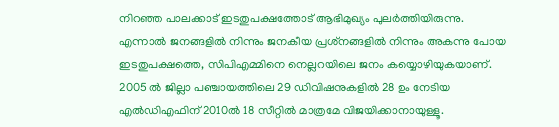നിറഞ്ഞ പാലക്കാട് ഇടതുപക്ഷത്തോട് ആഭിമുഖ്യം പുലര്‍ത്തിയിരുന്നു. എന്നാല്‍ ജനങ്ങളില്‍ നിന്നും ജനകീയ പ്രശ്‌നങ്ങളില്‍ നിന്നും അകന്നു പോയ ഇടതുപക്ഷത്തെ, സിപിഎമ്മിനെ നെല്ലറയിലെ ജനം കയ്യൊഴിയുകയാണ്. 2005 ല്‍ ജില്ലാ പഞ്ചായത്തിലെ 29 ഡിവിഷനുകളില്‍ 28 ഉം നേടിയ എല്‍ഡിഎഫിന് 2010ല്‍ 18 സീറ്റില്‍ മാത്രമേ വിജയിക്കാനായുള്ളൂ.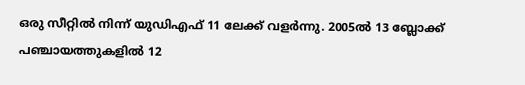ഒരു സീറ്റില്‍ നിന്ന് യുഡിഎഫ് 11 ലേക്ക് വളര്‍ന്നു. 2005ല്‍ 13 ബ്ലോക്ക് പഞ്ചായത്തുകളില്‍ 12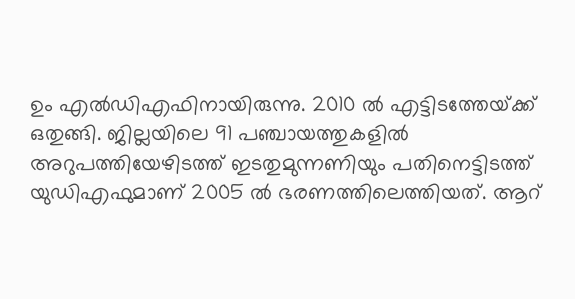ഉം എല്‍ഡിഎഫിനായിരുന്നു. 2010 ല്‍ എട്ടിടത്തേയ്‌ക്ക് ഒതുങ്ങി. ജില്ലയിലെ 91 പഞ്ചായത്തുകളില്‍ അറുപത്തിയേഴിടത്ത് ഇടതുമുന്നണിയും പതിനെട്ടിടത്ത് യുഡിഎഫുമാണ് 2005 ല്‍ ഭരണത്തിലെത്തിയത്. ആറ്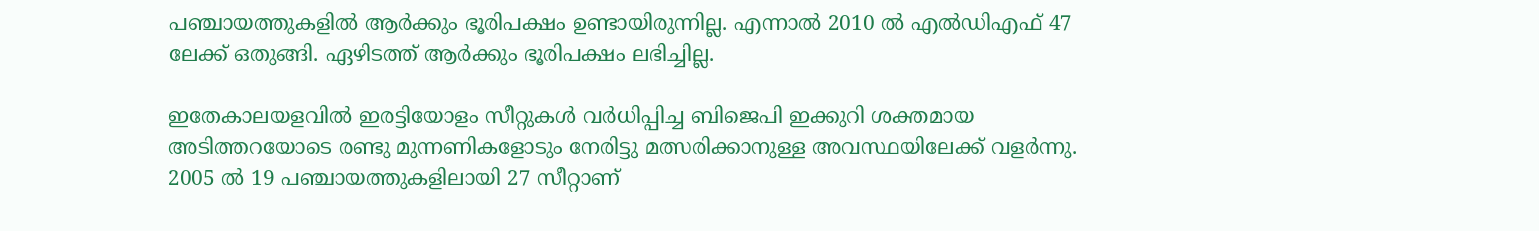പഞ്ചായത്തുകളില്‍ ആര്‍ക്കും ഭൂരിപക്ഷം ഉണ്ടായിരുന്നില്ല. എന്നാല്‍ 2010 ല്‍ എല്‍ഡിഎഫ് 47 ലേക്ക് ഒതുങ്ങി. ഏഴിടത്ത് ആര്‍ക്കും ഭൂരിപക്ഷം ലഭിച്ചില്ല.

ഇതേകാലയളവില്‍ ഇരട്ടിയോളം സീറ്റുകള്‍ വര്‍ധിപ്പിച്ച ബിജെപി ഇക്കുറി ശക്തമായ അടിത്തറയോടെ രണ്ടു മുന്നണികളോടും നേരിട്ടു മത്സരിക്കാനുള്ള അവസ്ഥയിലേക്ക് വളര്‍ന്നു. 2005 ല്‍ 19 പഞ്ചായത്തുകളിലായി 27 സീറ്റാണ്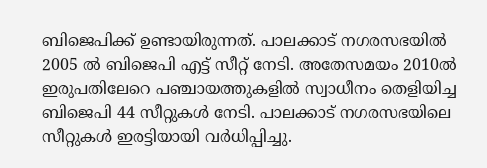ബിജെപിക്ക് ഉണ്ടായിരുന്നത്. പാലക്കാട് നഗരസഭയില്‍ 2005 ല്‍ ബിജെപി എട്ട് സീറ്റ് നേടി. അതേസമയം 2010ല്‍ ഇരുപതിലേറെ പഞ്ചായത്തുകളില്‍ സ്വാധീനം തെളിയിച്ച ബിജെപി 44 സീറ്റുകള്‍ നേടി. പാലക്കാട് നഗരസഭയിലെ സീറ്റുകള്‍ ഇരട്ടിയായി വര്‍ധിപ്പിച്ചു.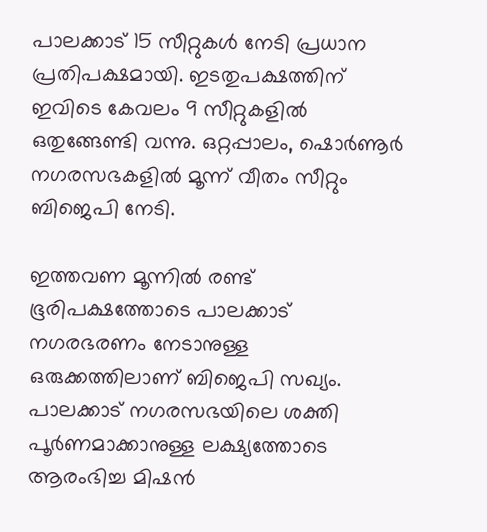പാലക്കാട് 15 സീറ്റുകള്‍ നേടി പ്രധാന പ്രതിപക്ഷമായി. ഇടതുപക്ഷത്തിന് ഇവിടെ കേവലം 9 സീറ്റുകളില്‍ ഒതുങ്ങേണ്ടി വന്നു. ഒറ്റപ്പാലം, ഷൊര്‍ണൂര്‍ നഗരസഭകളില്‍ മൂന്ന് വീതം സീറ്റും ബിജെപി നേടി.

ഇത്തവണ മൂന്നില്‍ രണ്ട് ഭൂരിപക്ഷത്തോടെ പാലക്കാട് നഗരഭരണം നേടാനുള്ള ഒരുക്കത്തിലാണ് ബിജെപി സഖ്യം. പാലക്കാട് നഗരസഭയിലെ ശക്തി പൂര്‍ണമാക്കാനുള്ള ലക്ഷ്യത്തോടെ ആരംഭിച്ച മിഷന്‍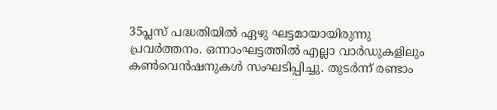35പ്ലസ് പദ്ധതിയില്‍ ഏഴു ഘട്ടമായായിരുന്നു പ്രവര്‍ത്തനം. ഒന്നാംഘട്ടത്തില്‍ എല്ലാ വാര്‍ഡുകളിലും കണ്‍വെന്‍ഷനുകള്‍ സംഘടിപ്പിച്ചു. തുടര്‍ന്ന് രണ്ടാം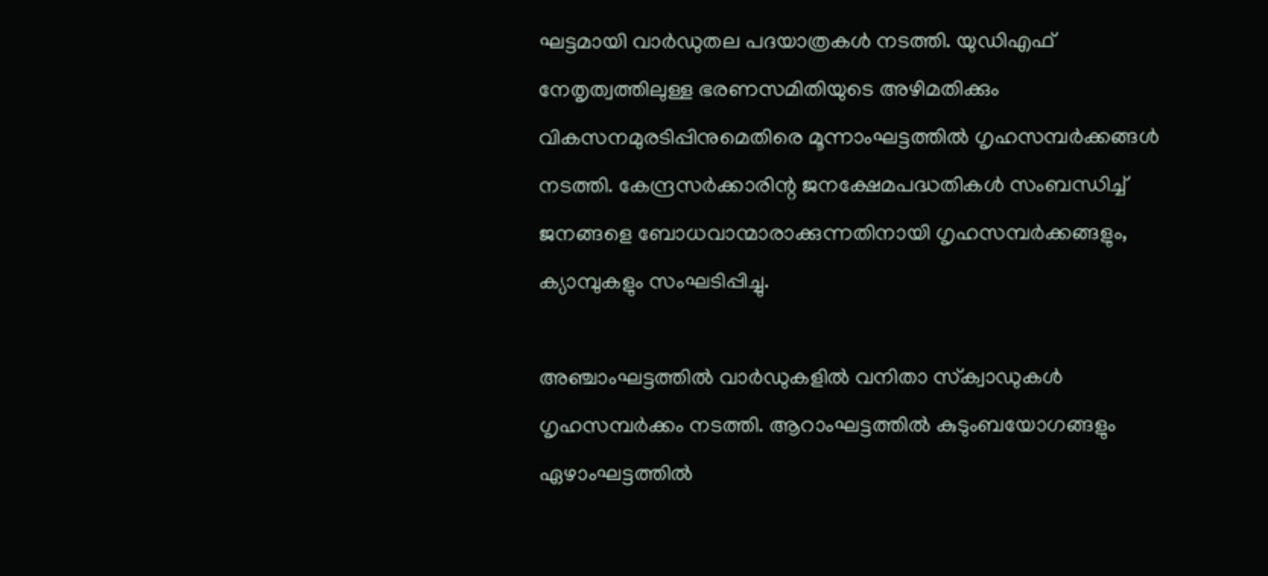ഘട്ടമായി വാര്‍ഡുതല പദയാത്രകള്‍ നടത്തി. യുഡിഎഫ് നേതൃത്വത്തിലുള്ള ഭരണസമിതിയുടെ അഴിമതിക്കും വികസനമുരടിപ്പിനുമെതിരെ മൂന്നാംഘട്ടത്തില്‍ ഗൃഹസമ്പര്‍ക്കങ്ങള്‍ നടത്തി. കേന്ദ്രസര്‍ക്കാരിന്റ ജനക്ഷേമപദ്ധതികള്‍ സംബന്ധിച്ച് ജനങ്ങളെ ബോധവാന്മാരാക്കുന്നതിനായി ഗൃഹസമ്പര്‍ക്കങ്ങളും, ക്യാമ്പുകളും സംഘടിപ്പിച്ചു.

അഞ്ചാംഘട്ടത്തില്‍ വാര്‍ഡുകളില്‍ വനിതാ സ്‌ക്വാഡുകള്‍ ഗൃഹസമ്പര്‍ക്കം നടത്തി. ആറാംഘട്ടത്തില്‍ കുടുംബയോഗങ്ങളും ഏഴാംഘട്ടത്തില്‍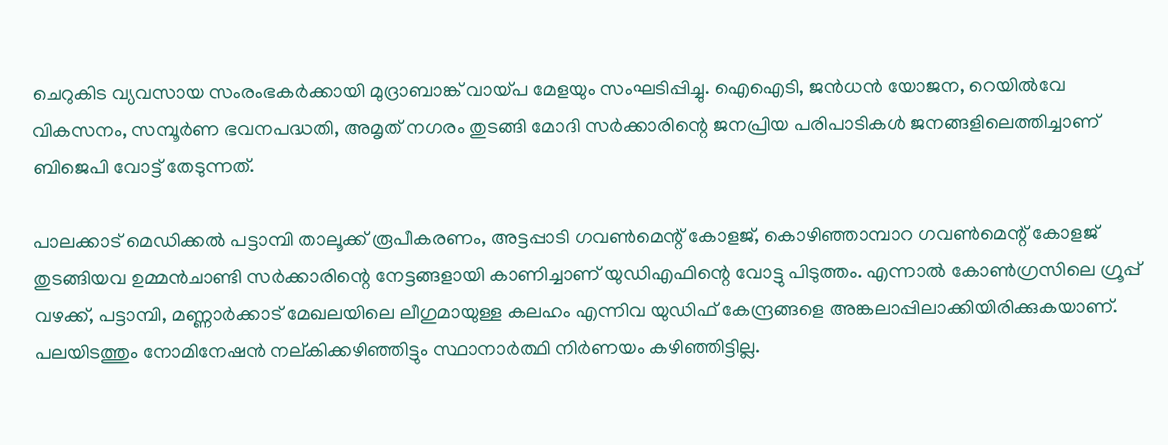ചെറുകിട വ്യവസായ സംരംഭകര്‍ക്കായി മുദ്രാബാങ്ക് വായ്‌പ മേളയും സംഘടിപ്പിച്ചു. ഐഐടി, ജന്‍ധന്‍ യോജന, റെയില്‍വേ വികസനം, സമ്പൂര്‍ണ ഭവനപദ്ധതി, അമൃത് നഗരം തുടങ്ങി മോദി സര്‍ക്കാരിന്റെ ജനപ്രിയ പരിപാടികള്‍ ജനങ്ങളിലെത്തിച്ചാണ് ബിജെപി വോട്ട് തേടുന്നത്.

പാലക്കാട് മെഡിക്കല്‍ പട്ടാമ്പി താലൂക്ക് രൂപീകരണം, അട്ടപ്പാടി ഗവണ്‍മെന്റ് കോളജ്, കൊഴിഞ്ഞാമ്പാറ ഗവണ്‍മെന്റ് കോളജ് തുടങ്ങിയവ ഉമ്മന്‍ചാണ്ടി സര്‍ക്കാരിന്റെ നേട്ടങ്ങളായി കാണിച്ചാണ് യുഡിഎഫിന്റെ വോട്ടു പിടുത്തം. എന്നാല്‍ കോണ്‍ഗ്രസിലെ ഗ്രൂപ്പ് വഴക്ക്, പട്ടാമ്പി, മണ്ണാര്‍ക്കാട് മേഖലയിലെ ലീഗുമായുള്ള കലഹം എന്നിവ യുഡിഫ് കേന്ദ്രങ്ങളെ അങ്കലാപ്പിലാക്കിയിരിക്കുകയാണ്. പലയിടത്തും നോമിനേഷന്‍ നല്കിക്കഴിഞ്ഞിട്ടും സ്ഥാനാര്‍ത്ഥി നിര്‍ണയം കഴിഞ്ഞിട്ടില്ല.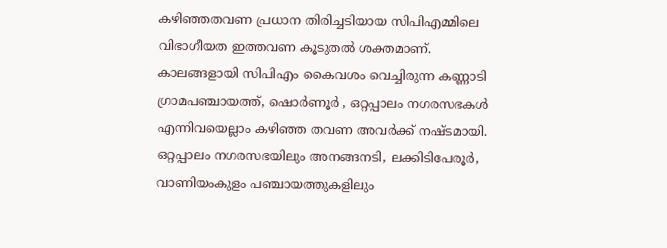കഴിഞ്ഞതവണ പ്രധാന തിരിച്ചടിയായ സിപിഎമ്മിലെ വിഭാഗീയത ഇത്തവണ കൂടുതല്‍ ശക്തമാണ്. കാലങ്ങളായി സിപിഎം കൈവശം വെച്ചിരുന്ന കണ്ണാടി ഗ്രാമപഞ്ചായത്ത്, ഷൊര്‍ണൂര്‍ , ഒറ്റപ്പാലം നഗരസഭകള്‍ എന്നിവയെല്ലാം കഴിഞ്ഞ തവണ അവര്‍ക്ക് നഷ്ടമായി. ഒറ്റപ്പാലം നഗരസഭയിലും അനങ്ങനടി, ലക്കിടിപേരൂര്‍, വാണിയംകുളം പഞ്ചായത്തുകളിലും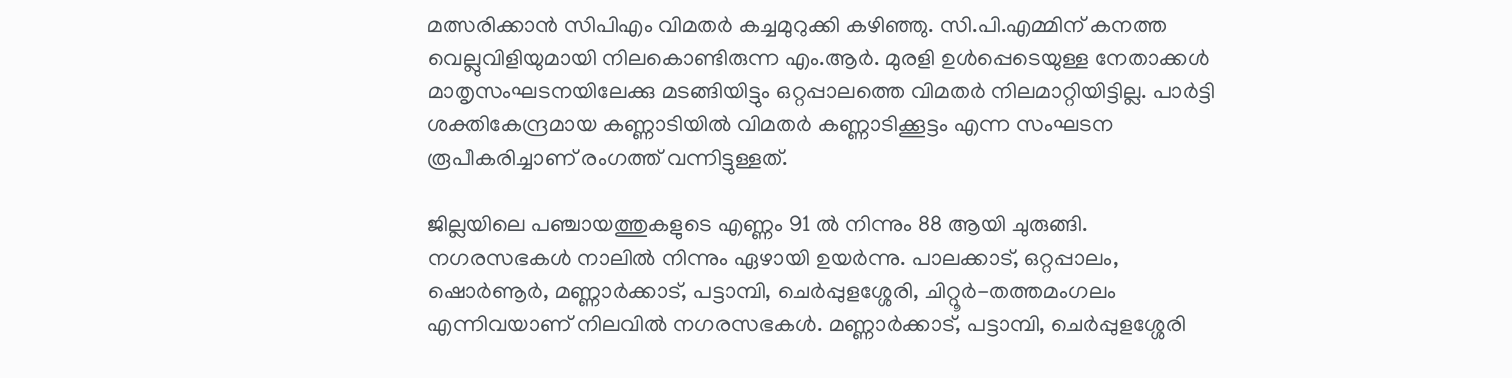മത്സരിക്കാന്‍ സിപിഎം വിമതര്‍ കച്ചമുറുക്കി കഴിഞ്ഞു. സി.പി.എമ്മിന് കനത്ത വെല്ലുവിളിയുമായി നിലകൊണ്ടിരുന്ന എം.ആര്‍. മുരളി ഉള്‍പ്പെടെയുള്ള നേതാക്കള്‍ മാതൃസംഘടനയിലേക്കു മടങ്ങിയിട്ടും ഒറ്റപ്പാലത്തെ വിമതര്‍ നിലമാറ്റിയിട്ടില്ല. പാര്‍ട്ടി ശക്തികേന്ദ്രമായ കണ്ണാടിയില്‍ വിമതര്‍ കണ്ണാടിക്കൂട്ടം എന്ന സംഘടന രൂപീകരിച്ചാണ് രംഗത്ത് വന്നിട്ടുള്ളത്.

ജില്ലയിലെ പഞ്ചായത്തുകളുടെ എണ്ണം 91 ല്‍ നിന്നും 88 ആയി ചുരുങ്ങി. നഗരസഭകള്‍ നാലില്‍ നിന്നും ഏഴായി ഉയര്‍ന്നു. പാലക്കാട്, ഒറ്റപ്പാലം, ഷൊര്‍ണൂര്‍, മണ്ണാര്‍ക്കാട്, പട്ടാമ്പി, ചെര്‍പ്പുളശ്ശേരി, ചിറ്റൂര്‍-തത്തമംഗലം എന്നിവയാണ് നിലവില്‍ നഗരസഭകള്‍. മണ്ണാര്‍ക്കാട്, പട്ടാമ്പി, ചെര്‍പ്പുളശ്ശേരി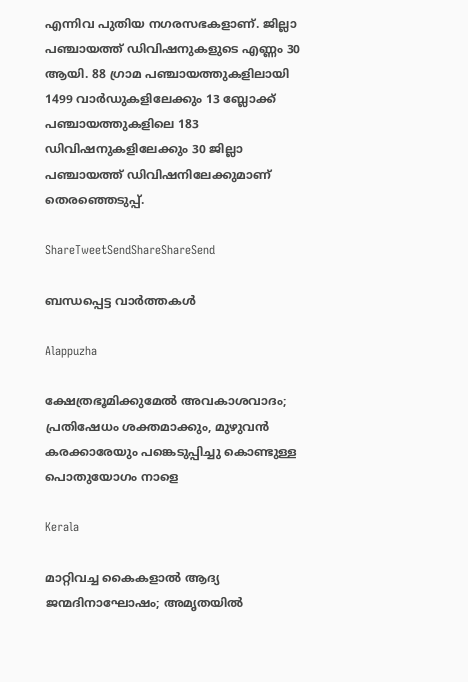എന്നിവ പുതിയ നഗരസഭകളാണ്. ജില്ലാ പഞ്ചായത്ത് ഡിവിഷനുകളുടെ എണ്ണം 30 ആയി. 88 ഗ്രാമ പഞ്ചായത്തുകളിലായി 1499 വാര്‍ഡുകളിലേക്കും 13 ബ്ലോക്ക് പഞ്ചായത്തുകളിലെ 183 ഡിവിഷനുകളിലേക്കും 30 ജില്ലാ പഞ്ചായത്ത് ഡിവിഷനിലേക്കുമാണ് തെരഞ്ഞെടുപ്പ്.

ShareTweetSendShareShareSend

ബന്ധപ്പെട്ട വാര്‍ത്തകള്‍

Alappuzha

ക്ഷേത്രഭൂമിക്കുമേല്‍ അവകാശവാദം; പ്രതിഷേധം ശക്തമാക്കും, മുഴുവന്‍ കരക്കാരേയും പങ്കെടുപ്പിച്ചു കൊണ്ടുള്ള പൊതുയോഗം നാളെ

Kerala

മാറ്റിവച്ച കൈകളാല്‍ ആദ്യ ജന്മദിനാഘോഷം; അമൃതയില്‍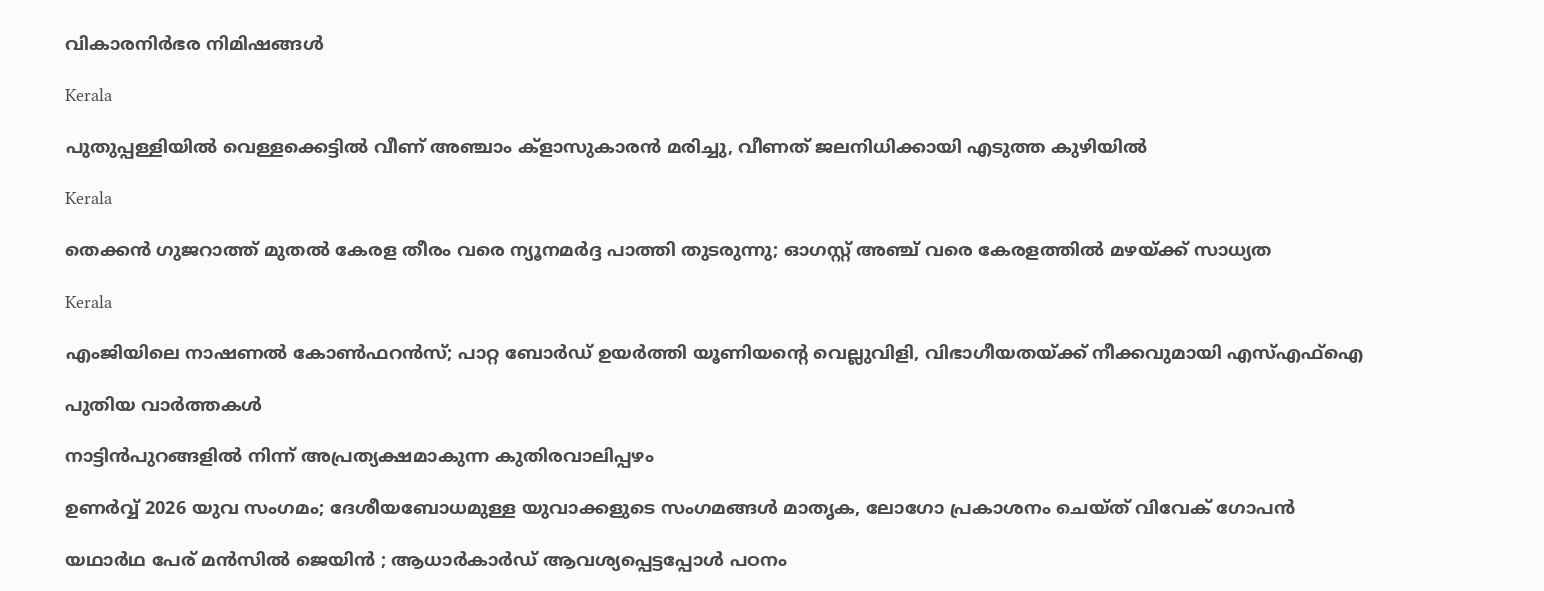വികാരനിര്‍ഭര നിമിഷങ്ങള്‍

Kerala

പുതുപ്പള്ളിയില്‍ വെള്ളക്കെട്ടില്‍ വീണ് അഞ്ചാം ക്‌ളാസുകാരന്‍ മരിച്ചു, വീണത് ജലനിധിക്കായി എടുത്ത കുഴിയില്‍

Kerala

തെക്കൻ ഗുജറാത്ത് മുതൽ കേരള തീരം വരെ ന്യൂനമർദ്ദ പാത്തി തുടരുന്നു; ഓഗസ്റ്റ് അഞ്ച് വരെ കേരളത്തിൽ മഴയ്‌ക്ക് സാധ്യത

Kerala

എംജിയിലെ നാഷണല്‍ കോണ്‍ഫറന്‍സ്; പാറ്റ ബോര്‍ഡ് ഉയര്‍ത്തി യൂണിയന്റെ വെല്ലുവിളി, വിഭാഗീയതയ്‌ക്ക് നീക്കവുമായി എസ്എഫ്‌ഐ

പുതിയ വാര്‍ത്തകള്‍

നാട്ടിന്‍പുറങ്ങളില്‍ നിന്ന് അപ്രത്യക്ഷമാകുന്ന കുതിരവാലിപ്പഴം

ഉണർവ്വ് 2026 യുവ സംഗമം; ദേശീയബോധമുള്ള യുവാക്കളുടെ സംഗമങ്ങൾ മാതൃക, ലോഗോ പ്രകാശനം ചെയ്ത് വിവേക് ഗോപൻ

യഥാർഥ പേര് മൻസിൽ ജെയിൻ ; ആധാർകാർഡ് ആവശ്യപ്പെട്ടപ്പോൾ പഠനം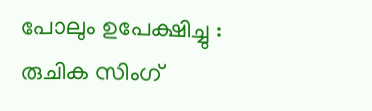പോലും ഉപേക്ഷിച്ചു : രുചിക സിംഗ്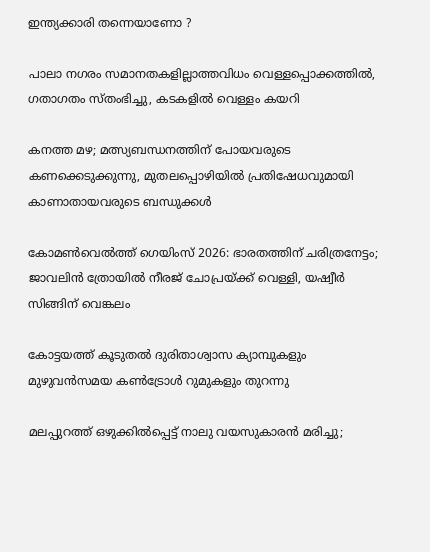ഇന്ത്യക്കാരി തന്നെയാണോ ?

പാലാ നഗരം സമാനതകളില്ലാത്തവിധം വെള്ളപ്പൊക്കത്തില്‍, ഗതാഗതം സ്തംഭിച്ചു, കടകളില്‍ വെള്ളം കയറി

കനത്ത മഴ; മത്സ്യബന്ധനത്തിന് പോയവരുടെ കണക്കെടുക്കുന്നു, മുതലപ്പൊഴിയിൽ പ്രതിഷേധവുമായി കാണാതായവരുടെ ബന്ധുക്കൾ

കോമണ്‍വെല്‍ത്ത് ഗെയിംസ് 2026: ഭാരതത്തിന് ചരിത്രനേട്ടം; ജാവലിന്‍ ത്രോയില്‍ നീരജ് ചോപ്രയ്‌ക്ക് വെള്ളി, യഷ്വീര്‍ സിങ്ങിന് വെങ്കലം

കോട്ടയത്ത് കൂടുതല്‍ ദുരിതാശ്വാസ ക്യാമ്പുകളും മുഴുവന്‍സമയ കണ്‍ട്രോള്‍ റുമുകളും തുറന്നു

മലപ്പുറത്ത് ഒഴുക്കില്‍പ്പെട്ട് നാലു വയസുകാരന്‍ മരിച്ചു;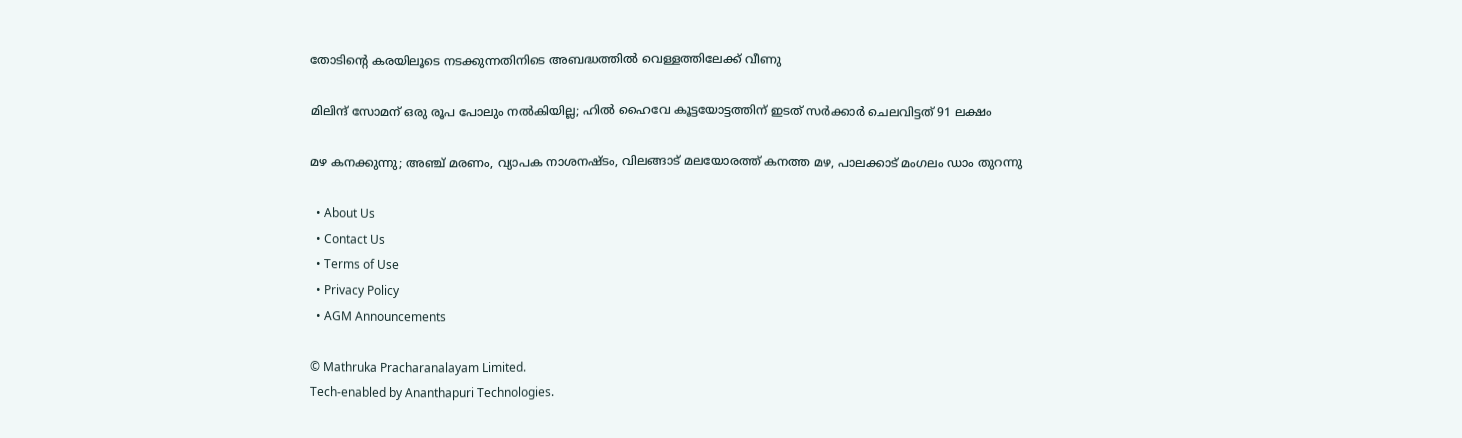തോടിന്റെ കരയിലൂടെ നടക്കുന്നതിനിടെ അബദ്ധത്തിൽ വെള്ളത്തിലേക്ക് വീണു

മിലിന്ദ് സോമന് ഒരു രൂപ പോലും നല്‍കിയില്ല; ഹില്‍ ഹൈവേ കൂട്ടയോട്ടത്തിന് ഇടത് സര്‍ക്കാര്‍ ചെലവിട്ടത് 91 ലക്ഷം

മഴ കനക്കുന്നു; അഞ്ച് മരണം, വ്യാപക നാശനഷ്ടം, വിലങ്ങാട് മലയോരത്ത് കനത്ത മഴ, പാലക്കാട് മംഗലം ഡാം തുറന്നു

  • About Us
  • Contact Us
  • Terms of Use
  • Privacy Policy
  • AGM Announcements

© Mathruka Pracharanalayam Limited.
Tech-enabled by Ananthapuri Technologies.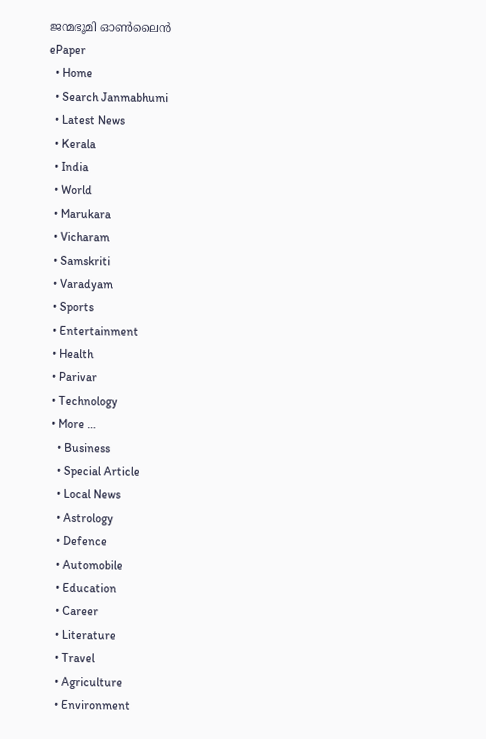ജന്മഭൂമി ഓണ്‍ലൈന്‍
ePaper
  • Home
  • Search Janmabhumi
  • Latest News
  • Kerala
  • India
  • World
  • Marukara
  • Vicharam
  • Samskriti
  • Varadyam
  • Sports
  • Entertainment
  • Health
  • Parivar
  • Technology
  • More …
    • Business
    • Special Article
    • Local News
    • Astrology
    • Defence
    • Automobile
    • Education
    • Career
    • Literature
    • Travel
    • Agriculture
    • Environment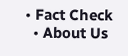• Fact Check
  • About Us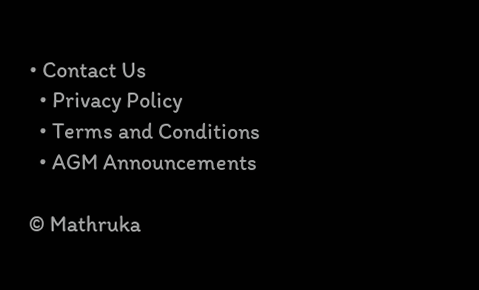• Contact Us
  • Privacy Policy
  • Terms and Conditions
  • AGM Announcements

© Mathruka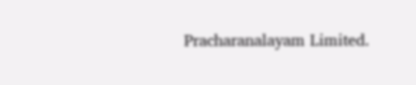Pracharanalayam Limited.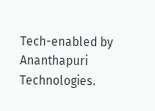Tech-enabled by Ananthapuri Technologies.